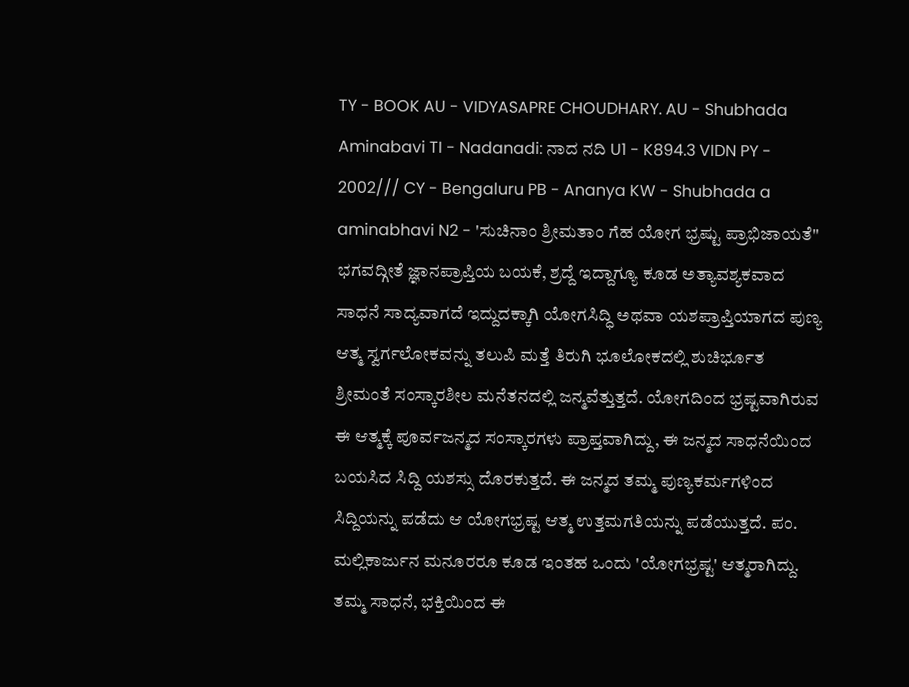TY - BOOK AU - VIDYASAPRE CHOUDHARY. AU - Shubhada Aminabavi TI - Nadanadi: ನಾದ ನದಿ U1 - K894.3 VIDN PY - 2002/// CY - Bengaluru PB - Ananya KW - Shubhada a aminabhavi N2 - 'ಸುಚಿನಾಂ ಶ್ರೀಮತಾಂ ಗೆಹ ಯೋಗ ಭ್ರಷ್ಟು ಪ್ರಾಭಿಜಾಯತೆ'' ಭಗವದ್ಗೀತೆ ಜ್ಞಾನಪ್ರಾಪ್ತಿಯ ಬಯಕೆ, ಶ್ರದ್ದೆ ಇದ್ದಾಗ್ಯೂ ಕೂಡ ಅತ್ಯಾವಶ್ಯಕವಾದ ಸಾಧನೆ ಸಾದ್ಯವಾಗದೆ ಇದ್ದುದಕ್ಕಾಗಿ ಯೋಗಸಿದ್ಧಿ ಅಥವಾ ಯಶಪ್ರಾಪ್ತಿಯಾಗದ ಪುಣ್ಯ ಆತ್ಮ ಸ್ವರ್ಗಲೋಕವನ್ನು ತಲುಪಿ ಮತ್ತೆ ತಿರುಗಿ ಭೂಲೋಕದಲ್ಲಿ ಶುಚಿರ್ಭೂತ ಶ್ರೀಮಂತೆ ಸಂಸ್ಕಾರಶೀಲ ಮನೆತನದಲ್ಲಿ ಜನ್ಮವೆತ್ತುತ್ತದೆ. ಯೋಗದಿಂದ ಭ್ರಷ್ಟವಾಗಿರುವ ಈ ಆತ್ಮಕ್ಕೆ ಪೂರ್ವಜನ್ಮದ ಸಂಸ್ಕಾರಗಳು ಪ್ರಾಪ್ತವಾಗಿದ್ದು, ಈ ಜನ್ಮದ ಸಾಧನೆಯಿಂದ ಬಯಸಿದ ಸಿದ್ದಿ ಯಶಸ್ಸು ದೊರಕುತ್ತದೆ. ಈ ಜನ್ಮದ ತಮ್ಮ ಪುಣ್ಯಕರ್ಮಗಳಿಂದ ಸಿದ್ದಿಯನ್ನು ಪಡೆದು ಆ ಯೋಗಭ್ರಷ್ಟ ಆತ್ಮ ಉತ್ತಮಗತಿಯನ್ನು ಪಡೆಯುತ್ತದೆ. ಪಂ. ಮಲ್ಲಿಕಾರ್ಜುನ ಮನೂರರೂ ಕೂಡ ಇಂತಹ ಒಂದು 'ಯೋಗಭ್ರಷ್ಟ' ಆತ್ಮರಾಗಿದ್ದು. ತಮ್ಮ ಸಾಧನೆ, ಭಕ್ತಿಯಿಂದ ಈ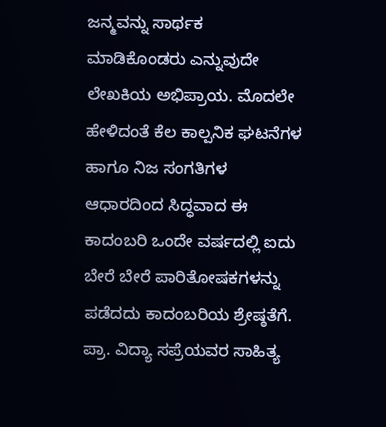ಜನ್ಮವನ್ನು ಸಾರ್ಥಕ ಮಾಡಿಕೊಂಡರು ಎನ್ನುವುದೇ ಲೇಖಕಿಯ ಅಭಿಪ್ರಾಯ. ಮೊದಲೇ ಹೇಳಿದಂತೆ ಕೆಲ ಕಾಲ್ಪನಿಕ ಘಟನೆಗಳ ಹಾಗೂ ನಿಜ ಸಂಗತಿಗಳ ಆಧಾರದಿಂದ ಸಿದ್ಧವಾದ ಈ ಕಾದಂಬರಿ ಒಂದೇ ವರ್ಷದಲ್ಲಿ ಐದು ಬೇರೆ ಬೇರೆ ಪಾರಿತೋಷಕಗಳನ್ನು ಪಡೆದದು ಕಾದಂಬರಿಯ ಶ್ರೇಷ್ಠತೆಗೆ. ಪ್ರಾ. ವಿದ್ಯಾ ಸಪ್ರೆಯವರ ಸಾಹಿತ್ಯ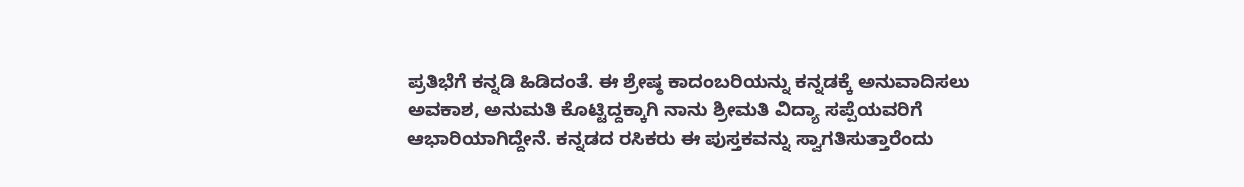ಪ್ರತಿಭೆಗೆ ಕನ್ನಡಿ ಹಿಡಿದಂತೆ. ಈ ಶ್ರೇಷ್ಠ ಕಾದಂಬರಿಯನ್ನು ಕನ್ನಡಕ್ಕೆ ಅನುವಾದಿಸಲು ಅವಕಾಶ, ಅನುಮತಿ ಕೊಟ್ಟಿದ್ದಕ್ಕಾಗಿ ನಾನು ಶ್ರೀಮತಿ ವಿದ್ಯಾ ಸಪ್ಪೆಯವರಿಗೆ ಆಭಾರಿಯಾಗಿದ್ದೇನೆ. ಕನ್ನಡದ ರಸಿಕರು ಈ ಪುಸ್ತಕವನ್ನು ಸ್ವಾಗತಿಸುತ್ತಾರೆಂದು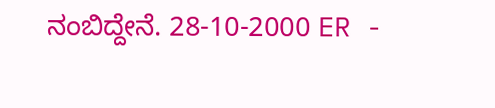ನಂಬಿದ್ದೇನೆ. 28-10-2000 ER -